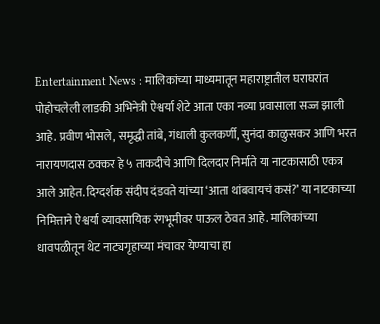Entertainment News : मालिकांच्या माध्यमातून महाराष्ट्रातील घराघरांत पोहोचलेली लाडकी अभिनेत्री ऐश्वर्या शेटे आता एका नव्या प्रवासाला सज्ज झाली आहे. प्रवीण भोसले, समृद्धी तांबे, गंधाली कुलकर्णी, सुनंदा काळुसकर आणि भरत नारायणदास ठक्कर हे ५ ताकदीचे आणि दिलदार निर्माते या नाटकासाठी एकत्र आले आहेत. दिग्दर्शक संदीप दंडवते यांच्या ‘आता थांबवायचं कसं?’ या नाटकाच्या निमित्ताने ऐश्वर्या व्यावसायिक रंगभूमीवर पाऊल ठेवत आहे. मालिकांच्या धावपळीतून थेट नाट्यगृहाच्या मंचावर येण्याचा हा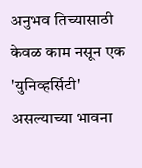अनुभव तिच्यासाठी केवळ काम नसून एक 'युनिव्हर्सिटी' असल्याच्या भावना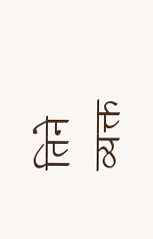तिने व्यक्त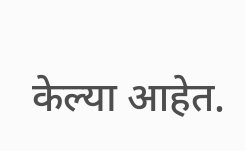केल्या आहेत.